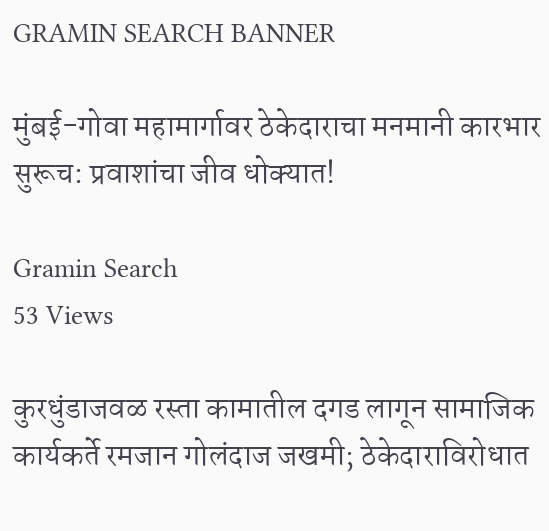GRAMIN SEARCH BANNER

मुंबई-गोवा महामार्गावर ठेकेदाराचा मनमानी कारभार सुरूच: प्रवाशांचा जीव धोक्यात!

Gramin Search
53 Views

कुरधुंडाजवळ रस्ता कामातील दगड लागून सामाजिक कार्यकर्ते रमजान गोलंदाज जखमी; ठेकेदाराविरोधात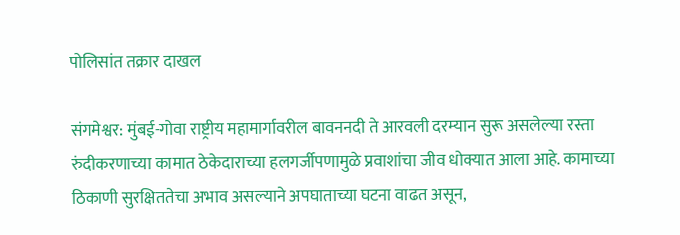पोलिसांत तक्रार दाखल

संगमेश्वर: मुंबई-गोवा राष्ट्रीय महामार्गावरील बावननदी ते आरवली दरम्यान सुरू असलेल्या रस्ता रुंदीकरणाच्या कामात ठेकेदाराच्या हलगर्जीपणामुळे प्रवाशांचा जीव धोक्यात आला आहे. कामाच्या ठिकाणी सुरक्षिततेचा अभाव असल्याने अपघाताच्या घटना वाढत असून,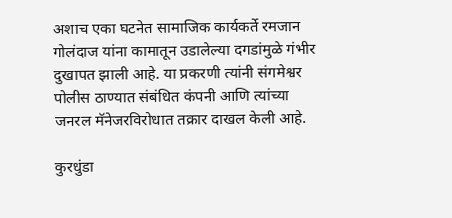अशाच एका घटनेत सामाजिक कार्यकर्ते रमजान गोलंदाज यांना कामातून उडालेल्या दगडांमुळे गंभीर दुखापत झाली आहे. या प्रकरणी त्यांनी संगमेश्वर पोलीस ठाण्यात संबंधित कंपनी आणि त्यांच्या जनरल मॅनेजरविरोधात तक्रार दाखल केली आहे.

कुरधुंडा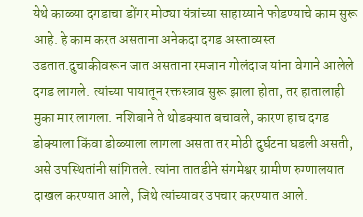येथे काळ्या दगडाचा डोंगर मोठ्या यंत्रांच्या साहाय्याने फोडण्याचे काम सुरू आहे. हे काम करत असताना अनेकदा दगड अस्ताव्यस्त उडतात.दुचाकीवरून जात असताना रमजान गोलंदाज यांना वेगाने आलेले दगड लागले. त्यांच्या पायातून रक्तस्त्राव सुरू झाला होता, तर हातालाही मुका मार लागला. नशिबाने ते थोडक्यात बचावले, कारण हाच दगड डोक्याला किंवा डोळ्याला लागला असता तर मोठी दुर्घटना घडली असती, असे उपस्थितांनी सांगितले. त्यांना तातडीने संगमेश्वर ग्रामीण रुग्णालयात दाखल करण्यात आले, जिथे त्यांच्यावर उपचार करण्यात आले.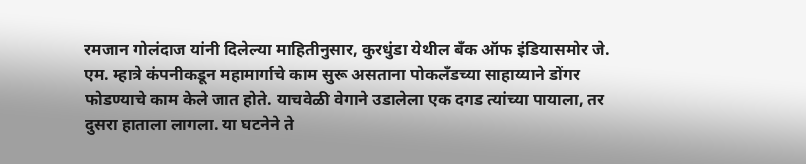रमजान गोलंदाज यांनी दिलेल्या माहितीनुसार, कुरधुंडा येथील बँक ऑफ इंडियासमोर जे. एम. म्हात्रे कंपनीकडून महामार्गाचे काम सुरू असताना पोकलँडच्या साहाय्याने डोंगर फोडण्याचे काम केले जात होते. याचवेळी वेगाने उडालेला एक दगड त्यांच्या पायाला, तर दुसरा हाताला लागला. या घटनेने ते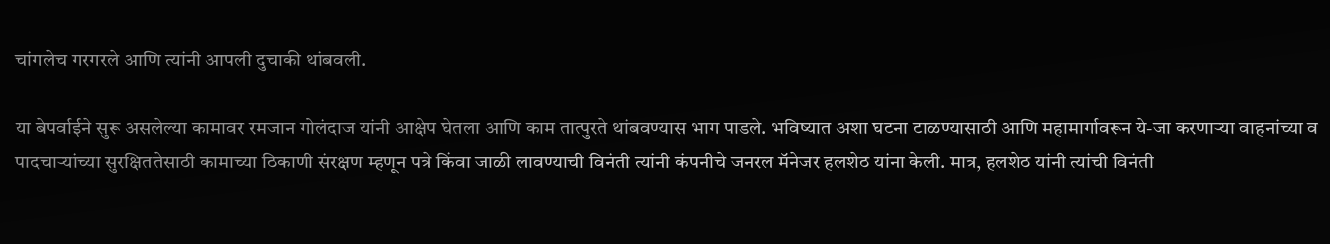चांगलेच गरगरले आणि त्यांनी आपली दुचाकी थांबवली.

या बेपर्वाईने सुरू असलेल्या कामावर रमजान गोलंदाज यांनी आक्षेप घेतला आणि काम तात्पुरते थांबवण्यास भाग पाडले. भविष्यात अशा घटना टाळण्यासाठी आणि महामार्गावरून ये-जा करणाऱ्या वाहनांच्या व पादचाऱ्यांच्या सुरक्षिततेसाठी कामाच्या ठिकाणी संरक्षण म्हणून पत्रे किंवा जाळी लावण्याची विनंती त्यांनी कंपनीचे जनरल मॅनेजर हलशेठ यांना केली. मात्र, हलशेठ यांनी त्यांची विनंती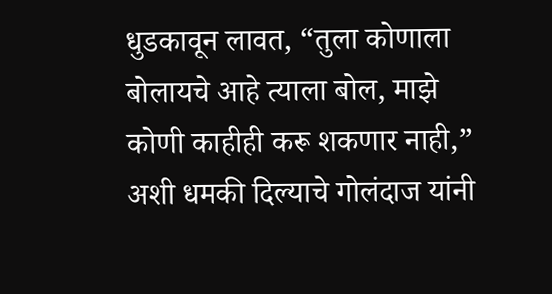धुडकावून लावत, “तुला कोणाला बोलायचे आहे त्याला बोल, माझे कोणी काहीही करू शकणार नाही,” अशी धमकी दिल्याचे गोलंदाज यांनी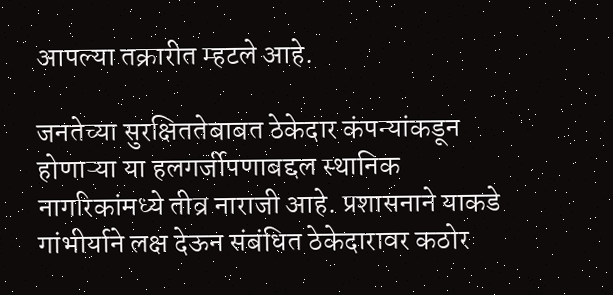आपल्या तक्रारीत म्हटले आहे.

जनतेच्या सुरक्षिततेबाबत ठेकेदार कंपन्यांकडून होणाऱ्या या हलगर्जीपणाबद्दल स्थानिक नागरिकांमध्ये तीव्र नाराजी आहे. प्रशासनाने याकडे गांभीर्याने लक्ष देऊन संबंधित ठेकेदारावर कठोर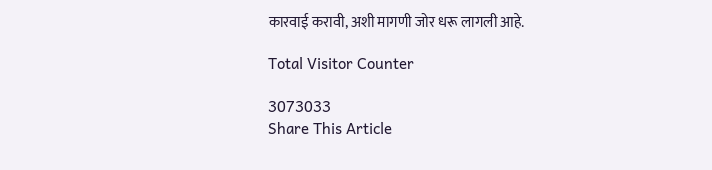कारवाई करावी, अशी मागणी जोर धरू लागली आहे.

Total Visitor Counter

3073033
Share This Article